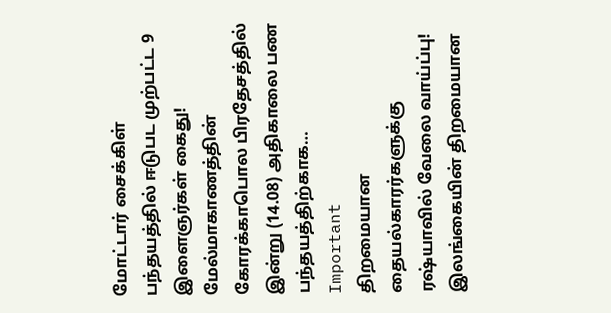மோட்டார் சைக்கிள் பந்தயத்தில் ஈடுபட முற்பட்ட 9 இளைஞர்கள் கைது! மேல்மாகாணத்தின் கோரக்காபொல பிரதேசத்தில் இன்று (14.08) அதிகாலை பண பந்தயத்திற்காக…
Important
திறமையான தையல்காரர்களுக்கு ரஷ்யாவில் வேலை வாய்ப்பு!
இலங்கையின் திறமையான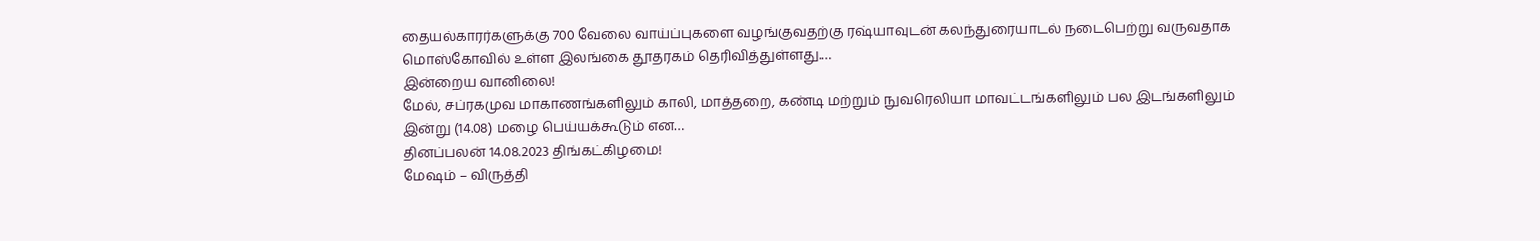தையல்காரர்களுக்கு 700 வேலை வாய்ப்புகளை வழங்குவதற்கு ரஷ்யாவுடன் கலந்துரையாடல் நடைபெற்று வருவதாக மொஸ்கோவில் உள்ள இலங்கை தூதரகம் தெரிவித்துள்ளது.…
இன்றைய வானிலை!
மேல், சப்ரகமுவ மாகாணங்களிலும் காலி, மாத்தறை, கண்டி மற்றும் நுவரெலியா மாவட்டங்களிலும் பல இடங்களிலும் இன்று (14.08) மழை பெய்யக்கூடும் என…
தினப்பலன் 14.08.2023 திங்கட்கிழமை!
மேஷம் – விருத்தி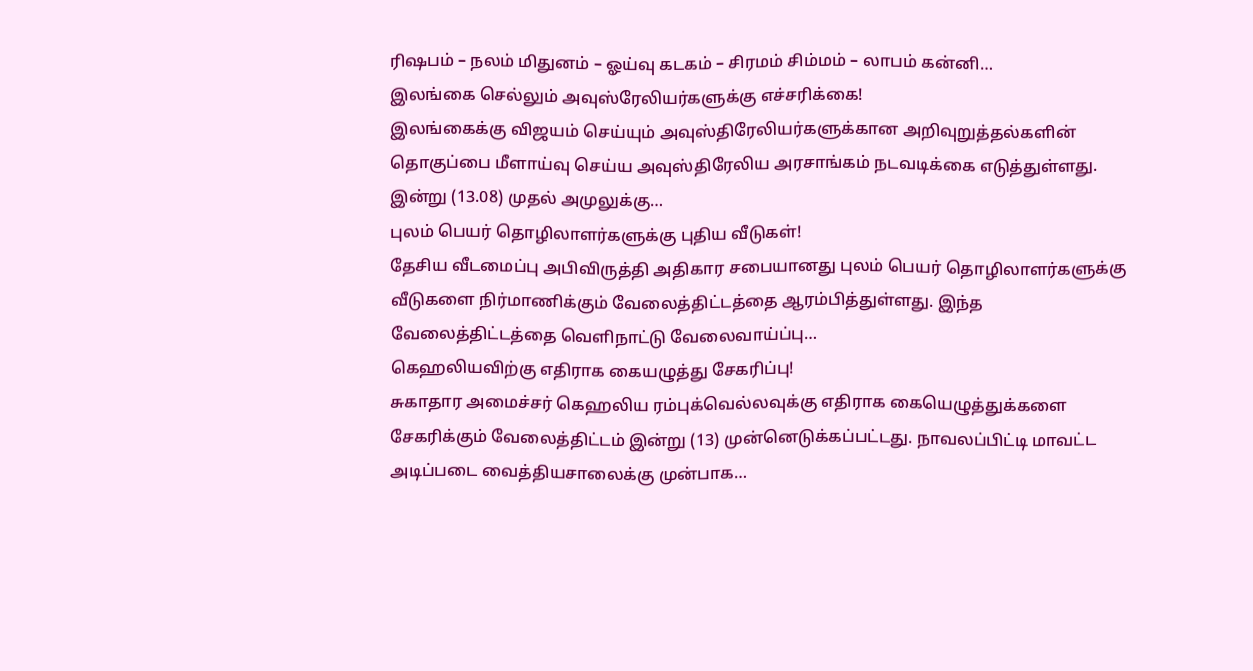ரிஷபம் – நலம் மிதுனம் – ஓய்வு கடகம் – சிரமம் சிம்மம் – லாபம் கன்னி…
இலங்கை செல்லும் அவுஸ்ரேலியர்களுக்கு எச்சரிக்கை!
இலங்கைக்கு விஜயம் செய்யும் அவுஸ்திரேலியர்களுக்கான அறிவுறுத்தல்களின் தொகுப்பை மீளாய்வு செய்ய அவுஸ்திரேலிய அரசாங்கம் நடவடிக்கை எடுத்துள்ளது. இன்று (13.08) முதல் அமுலுக்கு…
புலம் பெயர் தொழிலாளர்களுக்கு புதிய வீடுகள்!
தேசிய வீடமைப்பு அபிவிருத்தி அதிகார சபையானது புலம் பெயர் தொழிலாளர்களுக்கு வீடுகளை நிர்மாணிக்கும் வேலைத்திட்டத்தை ஆரம்பித்துள்ளது. இந்த வேலைத்திட்டத்தை வெளிநாட்டு வேலைவாய்ப்பு…
கெஹலியவிற்கு எதிராக கையழுத்து சேகரிப்பு!
சுகாதார அமைச்சர் கெஹலிய ரம்புக்வெல்லவுக்கு எதிராக கையெழுத்துக்களை சேகரிக்கும் வேலைத்திட்டம் இன்று (13) முன்னெடுக்கப்பட்டது. நாவலப்பிட்டி மாவட்ட அடிப்படை வைத்தியசாலைக்கு முன்பாக…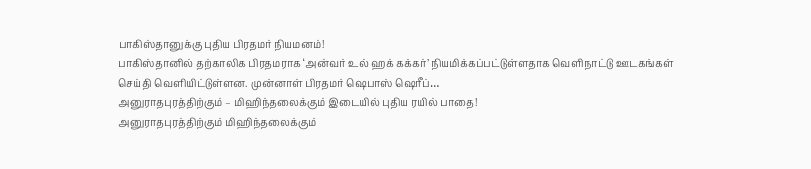பாகிஸ்தானுக்கு புதிய பிரதமர் நியமனம்!
பாகிஸ்தானில் தற்காலிக பிரதமராக ‘அன்வர் உல் ஹக் கக்கர்’ நியமிக்கப்பட்டுள்ளதாக வெளிநாட்டு ஊடகங்கள் செய்தி வெளியிட்டுள்ளன. முன்னாள் பிரதமர் ஷெபாஸ் ஷெரீப்…
அனுராதபுரத்திற்கும் – மிஹிந்தலைக்கும் இடையில் புதிய ரயில் பாதை!
அனுராதபுரத்திற்கும் மிஹிந்தலைக்கும்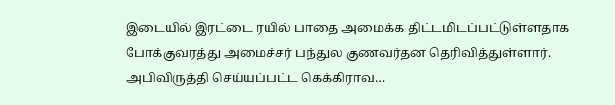இடையில் இரட்டை ரயில் பாதை அமைக்க திட்டமிடப்பட்டுள்ளதாக போக்குவரத்து அமைச்சர் பந்துல குணவர்தன தெரிவித்துள்ளார். அபிவிருத்தி செய்யப்பட்ட கெக்கிராவ…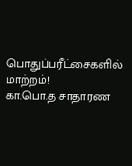பொதுப்பரீட்சைகளில் மாற்றம்!
கா.பொ.த சாதாரண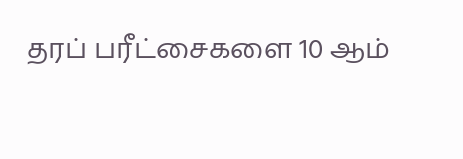தரப் பரீட்சைகளை 10 ஆம்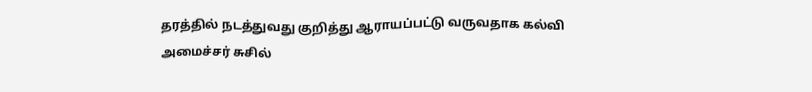தரத்தில் நடத்துவது குறித்து ஆராயப்பட்டு வருவதாக கல்வி அமைச்சர் சுசில்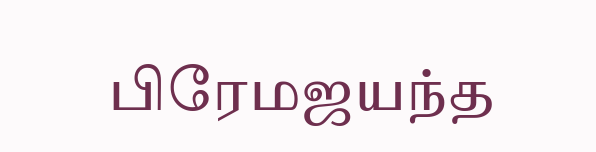பிரேமஜயந்த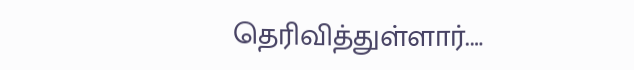தெரிவித்துள்ளார்.…